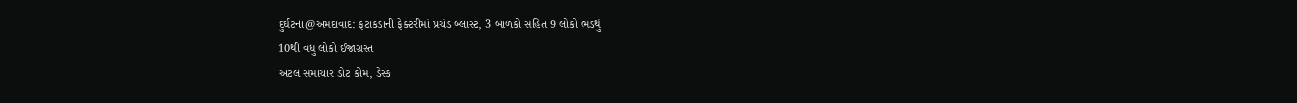દુર્ઘટના@અમદાવાદ: ફટાકડાની ફેક્ટરીમાં પ્રચંડ બ્લાસ્ટ, 3 બાળકો સહિત 9 લોકો ભડથું
10થી વધુ લોકો ઈજાગ્રસ્ત
અટલ સમાચાર ડોટ કોમ, ડેસ્ક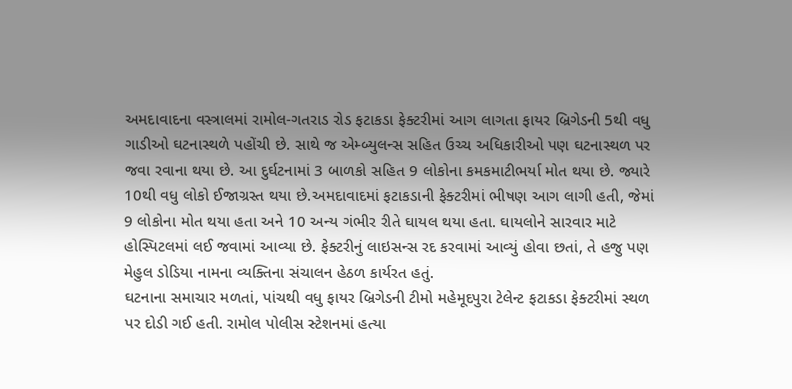અમદાવાદના વસ્ત્રાલમાં રામોલ-ગતરાડ રોડ ફટાકડા ફેક્ટરીમાં આગ લાગતા ફાયર બ્રિગેડની 5થી વધુ ગાડીઓ ઘટનાસ્થળે પહોંચી છે. સાથે જ એમ્બ્યુલન્સ સહિત ઉચ્ચ અધિકારીઓ પણ ઘટનાસ્થળ પર જવા રવાના થયા છે. આ દુર્ઘટનામાં 3 બાળકો સહિત 9 લોકોના કમકમાટીભર્યા મોત થયા છે. જ્યારે 10થી વધુ લોકો ઈજાગ્રસ્ત થયા છે.અમદાવાદમાં ફટાકડાની ફેક્ટરીમાં ભીષણ આગ લાગી હતી, જેમાં 9 લોકોના મોત થયા હતા અને 10 અન્ય ગંભીર રીતે ઘાયલ થયા હતા. ઘાયલોને સારવાર માટે હોસ્પિટલમાં લઈ જવામાં આવ્યા છે. ફેક્ટરીનું લાઇસન્સ રદ કરવામાં આવ્યું હોવા છતાં, તે હજુ પણ મેહુલ ડોડિયા નામના વ્યક્તિના સંચાલન હેઠળ કાર્યરત હતું.
ઘટનાના સમાચાર મળતાં, પાંચથી વધુ ફાયર બ્રિગેડની ટીમો મહેમૂદપુરા ટેલેન્ટ ફટાકડા ફેક્ટરીમાં સ્થળ પર દોડી ગઈ હતી. રામોલ પોલીસ સ્ટેશનમાં હત્યા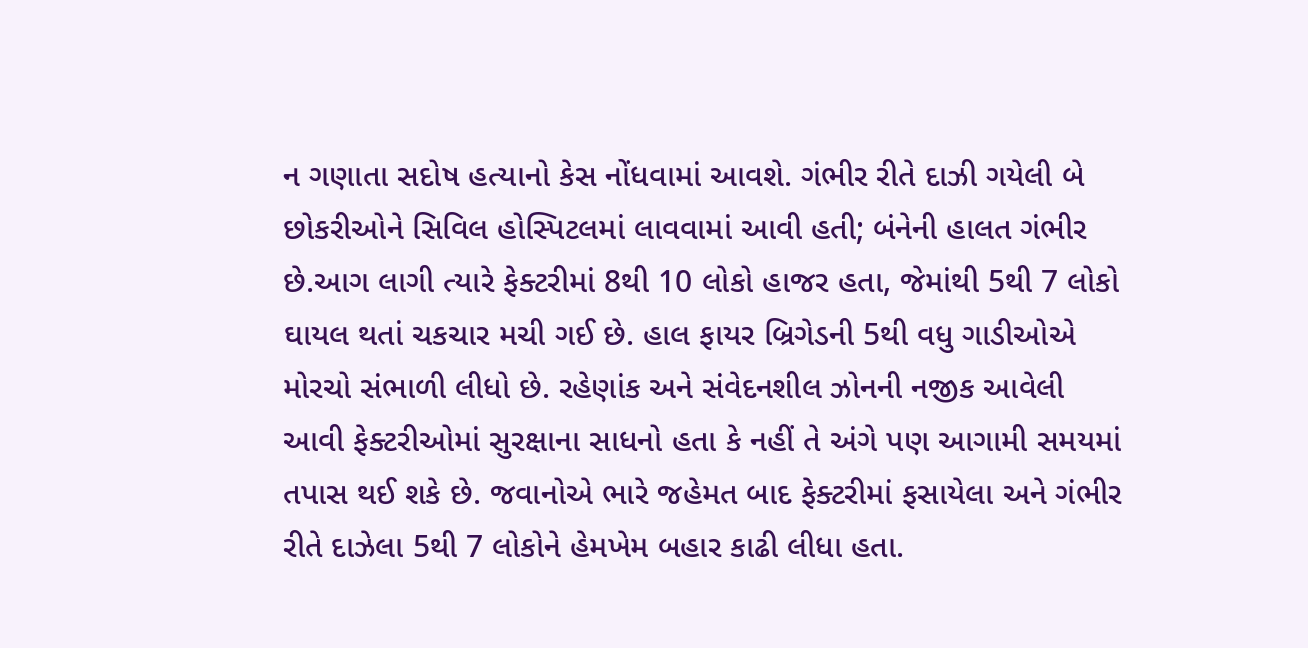ન ગણાતા સદોષ હત્યાનો કેસ નોંધવામાં આવશે. ગંભીર રીતે દાઝી ગયેલી બે છોકરીઓને સિવિલ હોસ્પિટલમાં લાવવામાં આવી હતી; બંનેની હાલત ગંભીર છે.આગ લાગી ત્યારે ફેક્ટરીમાં 8થી 10 લોકો હાજર હતા, જેમાંથી 5થી 7 લોકો ઘાયલ થતાં ચકચાર મચી ગઈ છે. હાલ ફાયર બ્રિગેડની 5થી વધુ ગાડીઓએ મોરચો સંભાળી લીધો છે. રહેણાંક અને સંવેદનશીલ ઝોનની નજીક આવેલી આવી ફેક્ટરીઓમાં સુરક્ષાના સાધનો હતા કે નહીં તે અંગે પણ આગામી સમયમાં તપાસ થઈ શકે છે. જવાનોએ ભારે જહેમત બાદ ફેક્ટરીમાં ફસાયેલા અને ગંભીર રીતે દાઝેલા 5થી 7 લોકોને હેમખેમ બહાર કાઢી લીધા હતા.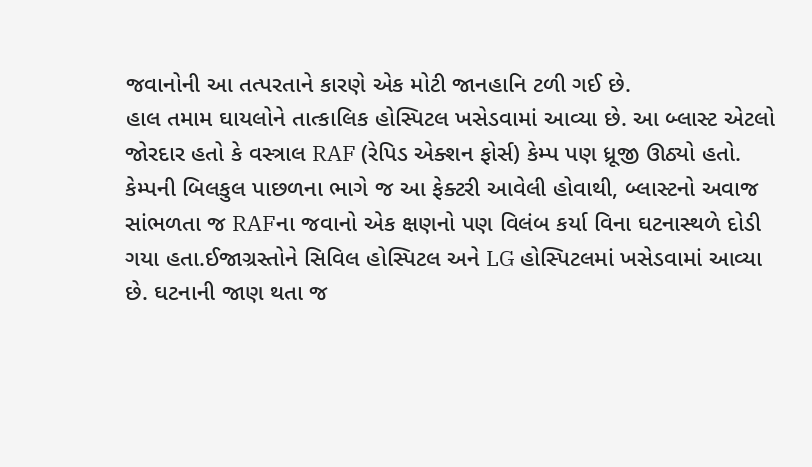જવાનોની આ તત્પરતાને કારણે એક મોટી જાનહાનિ ટળી ગઈ છે.
હાલ તમામ ઘાયલોને તાત્કાલિક હોસ્પિટલ ખસેડવામાં આવ્યા છે. આ બ્લાસ્ટ એટલો જોરદાર હતો કે વસ્ત્રાલ RAF (રેપિડ એક્શન ફોર્સ) કેમ્પ પણ ધ્રૂજી ઊઠ્યો હતો. કેમ્પની બિલકુલ પાછળના ભાગે જ આ ફેક્ટરી આવેલી હોવાથી, બ્લાસ્ટનો અવાજ સાંભળતા જ RAFના જવાનો એક ક્ષણનો પણ વિલંબ કર્યા વિના ઘટનાસ્થળે દોડી ગયા હતા.ઈજાગ્રસ્તોને સિવિલ હોસ્પિટલ અને LG હોસ્પિટલમાં ખસેડવામાં આવ્યા છે. ઘટનાની જાણ થતા જ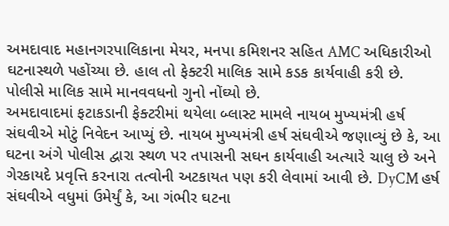અમદાવાદ મહાનગરપાલિકાના મેયર, મનપા કમિશનર સહિત AMC અધિકારીઓ ઘટનાસ્થળે પહોંચ્યા છે. હાલ તો ફેક્ટરી માલિક સામે કડક કાર્યવાહી કરી છે. પોલીસે માલિક સામે માનવવધનો ગુનો નોંઘ્યો છે.
અમદાવાદમાં ફટાકડાની ફેક્ટરીમાં થયેલા બ્લાસ્ટ મામલે નાયબ મુખ્યમંત્રી હર્ષ સંઘવીએ મોટું નિવેદન આપ્યું છે. નાયબ મુખ્યમંત્રી હર્ષ સંઘવીએ જણાવ્યું છે કે, આ ઘટના અંગે પોલીસ દ્વારા સ્થળ પર તપાસની સઘન કાર્યવાહી અત્યારે ચાલુ છે અને ગેરકાયદે પ્રવૃત્તિ કરનારા તત્વોની અટકાયત પણ કરી લેવામાં આવી છે. DyCM હર્ષ સંઘવીએ વધુમાં ઉમેર્યું કે, આ ગંભીર ઘટના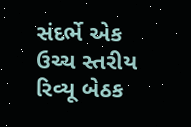સંદર્ભે એક ઉચ્ચ સ્તરીય રિવ્યૂ બેઠક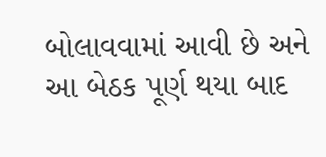બોલાવવામાં આવી છે અને આ બેઠક પૂર્ણ થયા બાદ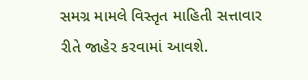સમગ્ર મામલે વિસ્તૃત માહિતી સત્તાવાર રીતે જાહેર કરવામાં આવશે.